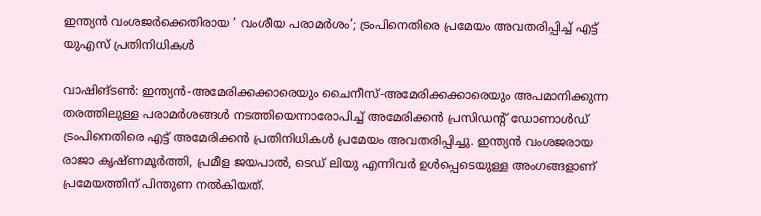ഇന്ത്യൻ വംശജർക്കെതിരായ ‘ വംശീയ പരാമർശം’; ട്രംപിനെതിരെ പ്രമേയം അവതരിപ്പിച്ച് എട്ട് യുഎസ് പ്രതിനിധികൾ

വാഷിങ്ടൺ: ഇന്ത്യൻ-അമേരിക്കക്കാരെയും ചൈനീസ്-അമേരിക്കക്കാരെയും അപമാനിക്കുന്ന തരത്തിലുള്ള പരാമർശങ്ങൾ നടത്തിയെന്നാരോപിച്ച് അമേരിക്കൻ പ്രസിഡന്റ് ഡോണാൾഡ് ട്രംപിനെതിരെ എട്ട് അമേരിക്കൻ പ്രതിനിധികൾ പ്രമേയം അവതരിപ്പിച്ചു. ഇന്ത്യൻ വംശജരായ രാജാ കൃഷ്ണമൂർത്തി, പ്രമീള ജയപാൽ, ടെഡ് ലിയു എന്നിവർ ഉൾപ്പെടെയുള്ള അംഗങ്ങളാണ് പ്രമേയത്തിന് പിന്തുണ നൽകിയത്.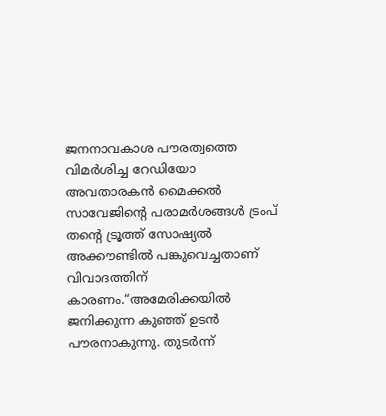ജനനാവകാശ പൗരത്വത്തെ വിമർശിച്ച റേഡിയോ അവതാരകൻ മൈക്കൽ സാവേജിൻ്റെ പരാമർശങ്ങൾ ട്രംപ് തന്റെ ട്രൂത്ത് സോഷ്യൽ അക്കൗണ്ടിൽ പങ്കുവെച്ചതാണ് വിവാദത്തിന് കാരണം.“അമേരിക്കയിൽ ജനിക്കുന്ന കുഞ്ഞ് ഉടൻ പൗരനാകുന്നു. തുടർന്ന്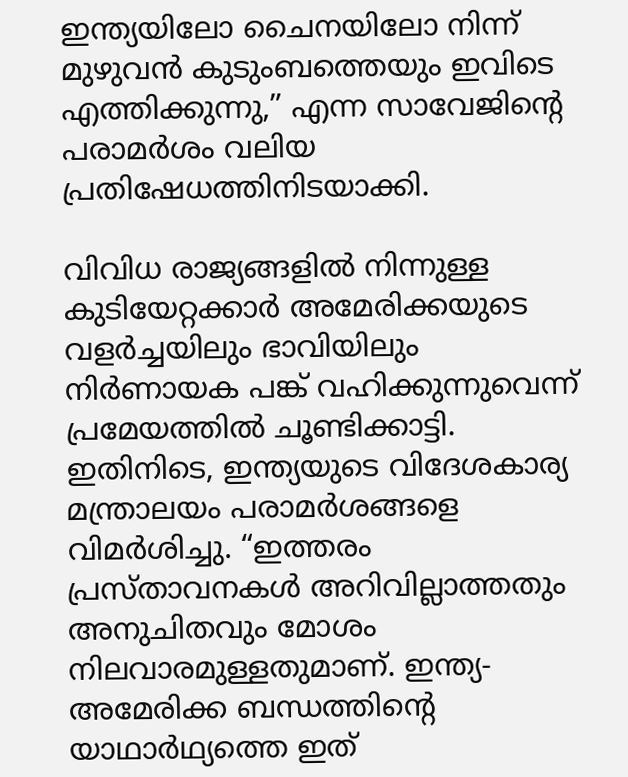ഇന്ത്യയിലോ ചൈനയിലോ നിന്ന് മുഴുവൻ കുടുംബത്തെയും ഇവിടെ എത്തിക്കുന്നു,” എന്ന സാവേജിന്റെ പരാമർശം വലിയ പ്രതിഷേധത്തിനിടയാക്കി.

വിവിധ രാജ്യങ്ങളിൽ നിന്നുള്ള കുടിയേറ്റക്കാർ അമേരിക്കയുടെ വളർച്ചയിലും ഭാവിയിലും നിർണായക പങ്ക് വഹിക്കുന്നുവെന്ന് പ്രമേയത്തിൽ ചൂണ്ടിക്കാട്ടി. ഇതിനിടെ, ഇന്ത്യയുടെ വിദേശകാര്യ മന്ത്രാലയം പരാമർശങ്ങളെ വിമർശിച്ചു. “ഇത്തരം പ്രസ്താവനകൾ അറിവില്ലാത്തതും അനുചിതവും മോശം നിലവാരമുള്ളതുമാണ്. ഇന്ത്യ-അമേരിക്ക ബന്ധത്തിന്റെ യാഥാർഥ്യത്തെ ഇത്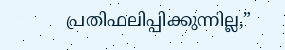പ്രതിഫലിപ്പിക്കുന്നില്ല,”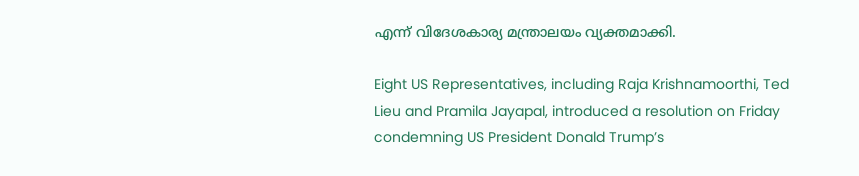എന്ന് വിദേശകാര്യ മന്ത്രാലയം വ്യക്തമാക്കി.

Eight US Representatives, including Raja Krishnamoorthi, Ted Lieu and Pramila Jayapal, introduced a resolution on Friday condemning US President Donald Trump’s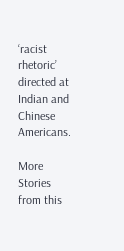‘racist rhetoric’ directed at Indian and Chinese Americans.

More Stories from this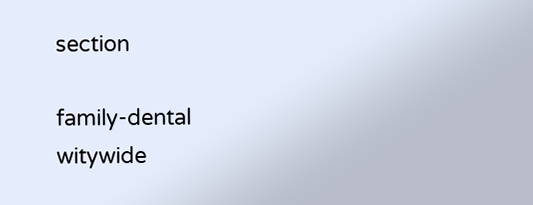section

family-dental
witywide